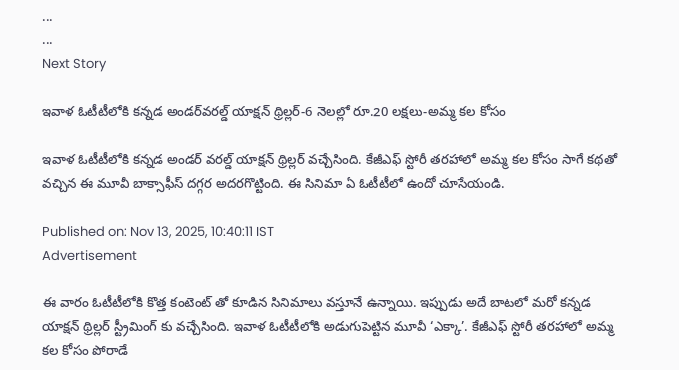...
...
Next Story

ఇవాళ ఓటీటీలోకి క‌న్న‌డ అండ‌ర్‌వ‌ర‌ల్డ్ యాక్ష‌న్ థ్రిల్ల‌ర్‌-6 నెల‌ల్లో రూ.20 ల‌క్ష‌లు-అమ్మ క‌ల కోసం

ఇవాళ ఓటీటీలోకి కన్నడ అండర్ వరల్డ్ యాక్షన్ థ్రిల్లర్ వచ్చేసింది. కేజీఎఫ్ స్టోరీ తరహాలో అమ్మ కల కోసం సాగే కథతో వచ్చిన ఈ మూవీ బాక్సాఫీస్ దగ్గర అదరగొట్టింది. ఈ సినిమా ఏ ఓటీటీలో ఉందో చూసేయండి.

Published on: Nov 13, 2025, 10:40:11 IST
Advertisement

ఈ వారం ఓటీటీలోకి కొత్త కంటెంట్ తో కూడిన సినిమాలు వస్తూనే ఉన్నాయి. ఇప్పుడు అదే బాటలో మరో కన్నడ యాక్షన్ థ్రిల్లర్ స్ట్రీమింగ్ కు వచ్చేసింది. ఇవాళ ఓటీటీలోకి అడుగుపెట్టిన మూవీ ‘ఎక్కా’. కేజీఎఫ్ స్టోరీ తరహాలో అమ్మ కల కోసం పోరాడే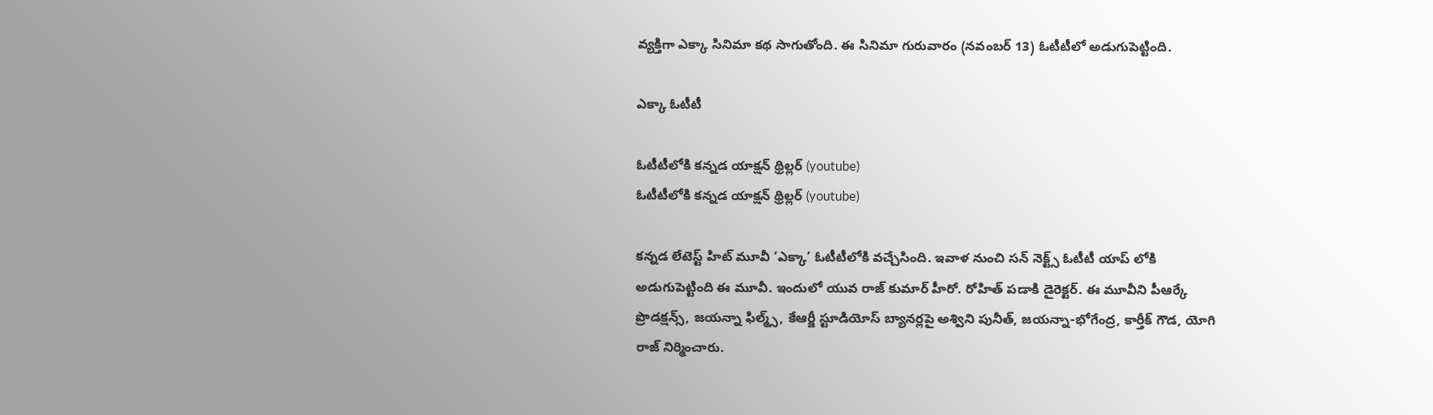వ్యక్తిగా ఎక్కా సినిమా కథ సాగుతోంది. ఈ సినిమా గురువారం (నవంబర్ 13) ఓటీటీలో అడుగుపెట్టింది.

ఎక్కా ఓటీటీ

ఓటీటీలోకి కన్నడ యాక్షన్ థ్రిల్లర్ (youtube)
ఓటీటీలోకి కన్నడ యాక్షన్ థ్రిల్లర్ (youtube)

కన్నడ లేటెస్ట్ హిట్ మూవీ ‘ఎక్కా’ ఓటీటీలోకి వచ్చేసింది. ఇవాళ నుంచి సన్ నెక్ట్స్ ఓటీటీ యాప్ లోకి అడుగుపెట్టింది ఈ మూవీ. ఇందులో యువ రాజ్ కుమార్ హీరో. రోహిత్ పడాకి డైరెక్టర్. ఈ మూవీని పీఆర్కే ప్రొడక్షన్స్, జయన్నా ఫిల్మ్స్, కేఆర్జీ స్టూడియోస్ బ్యానర్లపై అశ్విని పునీత్, జయన్నా-భోగేంద్ర, కార్తీక్ గౌడ, యోగి రాజ్ నిర్మించారు.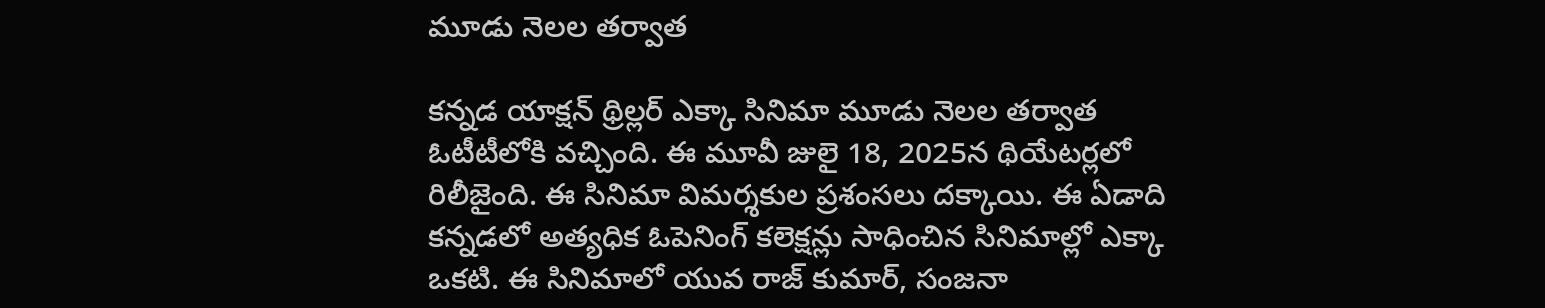మూడు నెలల తర్వాత

కన్నడ యాక్షన్ థ్రిల్లర్ ఎక్కా సినిమా మూడు నెలల తర్వాత ఓటీటీలోకి వచ్చింది. ఈ మూవీ జులై 18, 2025న థియేటర్లలో రిలీజైంది. ఈ సినిమా విమర్శకుల ప్రశంసలు దక్కాయి. ఈ ఏడాది కన్నడలో అత్యధిక ఓపెనింగ్ కలెక్షన్లు సాధించిన సినిమాల్లో ఎక్కా ఒకటి. ఈ సినిమాలో యువ రాజ్ కుమార్, సంజనా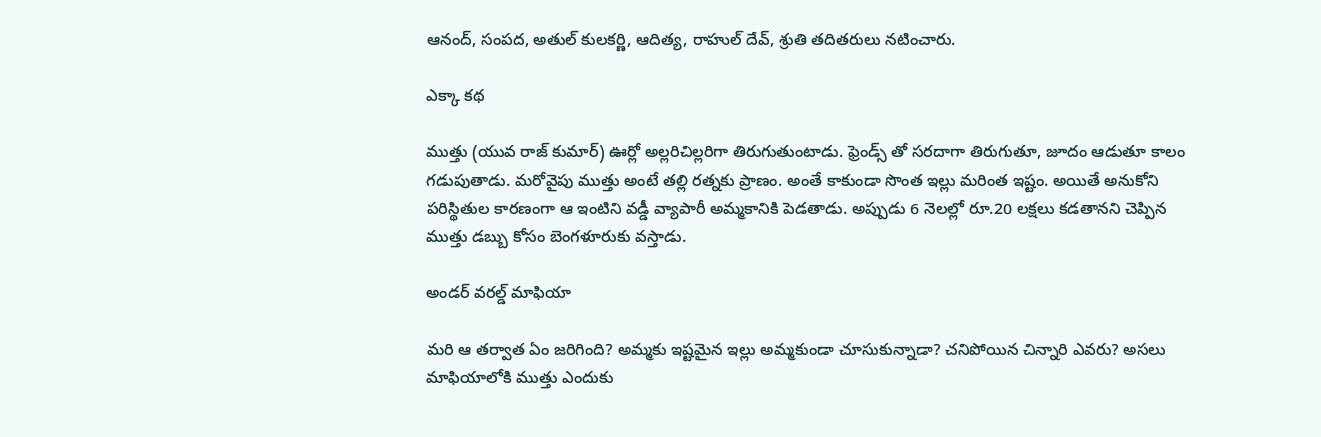ఆనంద్, సంపద, అతుల్ కులకర్ణి, ఆదిత్య, రాహుల్ దేవ్, శ్రుతి తదితరులు నటించారు.

ఎక్కా కథ

ముత్తు (యువ రాజ్ కుమార్) ఊర్లో అల్లరిచిల్లరిగా తిరుగుతుంటాడు. ఫ్రెండ్స్ తో సరదాగా తిరుగుతూ, జూదం ఆడుతూ కాలం గడుపుతాడు. మరోవైపు ముత్తు అంటే తల్లి రత్నకు ప్రాణం. అంతే కాకుండా సొంత ఇల్లు మరింత ఇష్టం. అయితే అనుకోని పరిస్థితుల కారణంగా ఆ ఇంటిని వడ్డీ వ్యాపారీ అమ్మకానికి పెడతాడు. అప్పుడు 6 నెలల్లో రూ.20 లక్షలు కడతానని చెప్పిన ముత్తు డబ్బు కోసం బెంగళూరుకు వస్తాడు.

అండర్ వరల్డ్ మాఫియా

మరి ఆ తర్వాత ఏం జరిగింది? అమ్మకు ఇష్టమైన ఇల్లు అమ్మకుండా చూసుకున్నాడా? చనిపోయిన చిన్నారి ఎవరు? అసలు మాఫియాలోకి ముత్తు ఎందుకు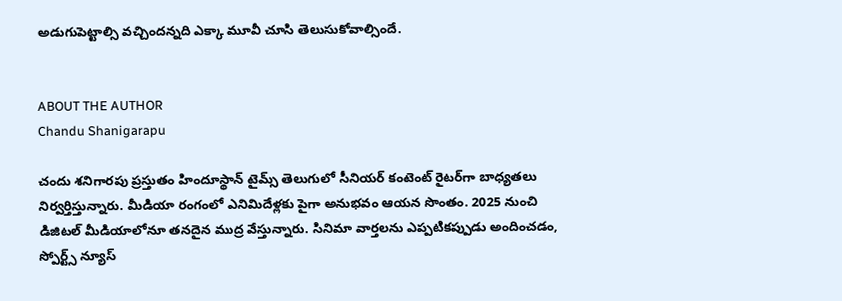అడుగుపెట్టాల్సి వచ్చిందన్నది ఎక్కా మూవీ చూసి తెలుసుకోవాల్సిందే.


ABOUT THE AUTHOR
Chandu Shanigarapu

చందు శనిగారపు ప్రస్తుతం హిందూస్థాన్ టైమ్స్ తెలుగులో సీనియర్ కంటెంట్ రైట‌ర్‌గా బాధ్యతలు నిర్వర్తిస్తున్నారు. మీడియా రంగంలో ఎనిమిదేళ్లకు పైగా అనుభవం ఆయన సొంతం. 2025 నుంచి డిజిటల్ మీడియాలోనూ తనదైన ముద్ర వేస్తున్నారు. సినిమా వార్తలను ఎప్పటికప్పుడు అందించడం, స్పోర్ట్స్ న్యూస్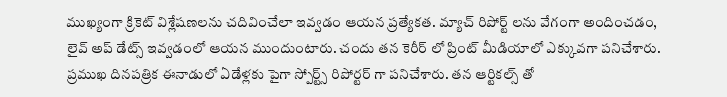ముఖ్యంగా క్రికెట్ విశ్లేషణలను చదివించేలా ఇవ్వడం ఆయన ప్రత్యేకత. మ్యాచ్ రిపోర్ట్ లను వేగంగా అందించడం, లైవ్ అప్ డేట్స్ ఇవ్వడంలో ఆయన ముందుంటారు. చందు తన కెరీర్ లో ప్రింట్ మీడియాలో ఎక్కువగా పనిచేశారు. ప్రముఖ దినపత్రిక ఈనాడులో ఏడేళ్లకు పైగా స్పోర్ట్స్ రిపోర్టర్ గా పనిచేశారు. తన ఆర్టికల్స్ తో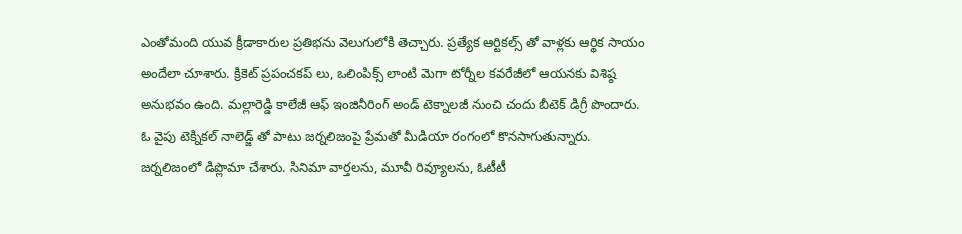ఎంతోమంది యువ క్రీడాకారుల ప్రతిభను వెలుగులోకి తెచ్చారు. ప్రత్యేక ఆర్టికల్స్ తో వాళ్లకు ఆర్థిక సాయం అందేలా చూశారు. క్రికెట్ ప్రపంచకప్ లు, ఒలింపిక్స్ లాంటి మెగా టోర్నీల కవరేజీలో ఆయనకు విశిష్ఠ అనుభవం ఉంది. మల్లారెడ్డి కాలేజీ ఆఫ్ ఇంజినీరింగ్ అండ్ టెక్నాలజీ నుంచి చందు బీటెక్ డిగ్రీ పొందారు. ఓ వైపు టెక్నికల్ నాలెడ్జ్ తో పాటు జర్నలిజంపై ప్రేమతో మీడియా రంగంలో కొనసాగుతున్నారు. జర్నలిజంలో డిప్లొమా చేశారు. సినిమా వార్తలను, మూవీ రివ్యూలను, ఓటీటీ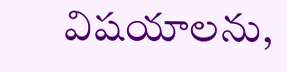విషయాలను,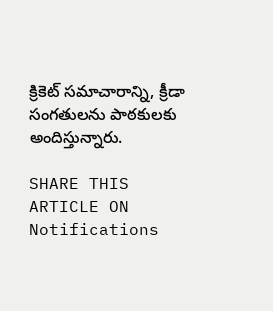క్రికెట్ సమాచారాన్ని, క్రీడా సంగతులను పాఠకులకు అందిస్తున్నారు.

SHARE THIS ARTICLE ON
Notifications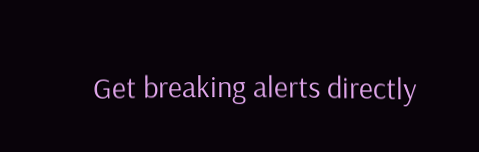Get breaking alerts directly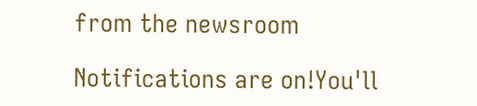from the newsroom

Notifications are on!You'll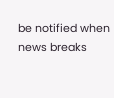be notified when news breaks